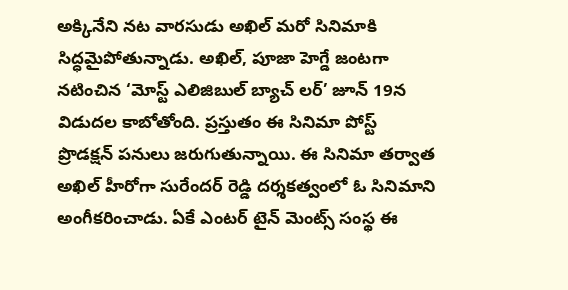అక్కినేని నట వారసుడు అఖిల్ మరో సినిమాకి సిద్ధమైపోతున్నాడు. అఖిల్, పూజా హెగ్డే జంటగా నటించిన ‘మోస్ట్ ఎలిజిబుల్ బ్యాచ్ లర్’ జూన్ 19న విడుదల కాబోతోంది. ప్రస్తుతం ఈ సినిమా పోస్ట్ ప్రొడక్షన్ పనులు జరుగుతున్నాయి. ఈ సినిమా తర్వాత అఖిల్ హీరోగా సురేందర్ రెడ్డి దర్శకత్వంలో ఓ సినిమాని అంగీకరించాడు. ఏకే ఎంటర్ టైన్ మెంట్స్ సంస్థ ఈ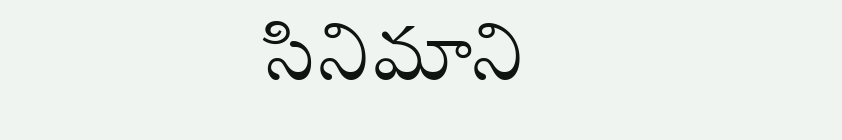సినిమాని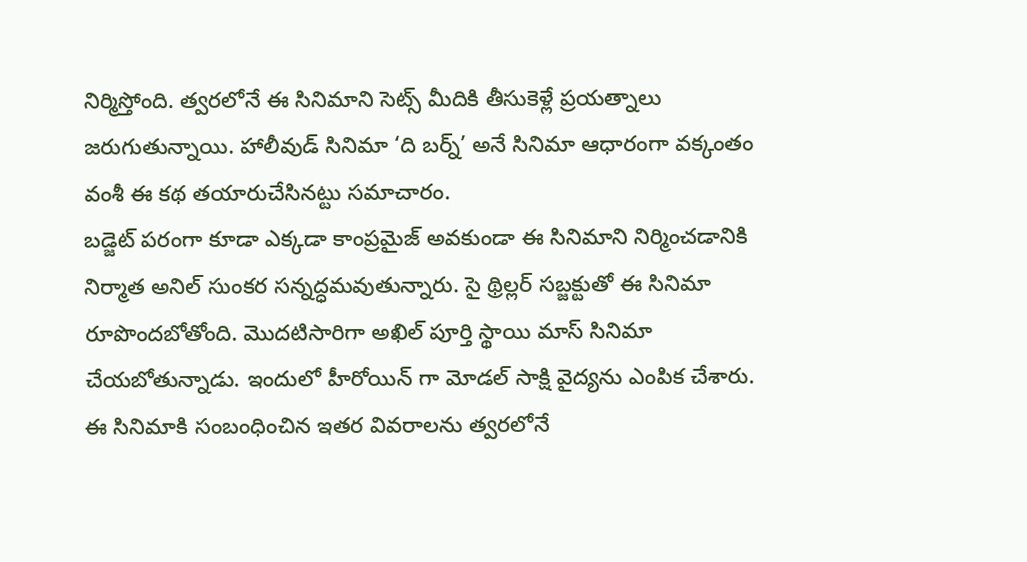నిర్మిస్తోంది. త్వరలోనే ఈ సినిమాని సెట్స్ మీదికి తీసుకెళ్లే ప్రయత్నాలు జరుగుతున్నాయి. హాలీవుడ్ సినిమా ‘ది బర్న్’ అనే సినిమా ఆధారంగా వక్కంతం వంశీ ఈ కథ తయారుచేసినట్టు సమాచారం.
బడ్జెట్ పరంగా కూడా ఎక్కడా కాంప్రమైజ్ అవకుండా ఈ సినిమాని నిర్మించడానికి నిర్మాత అనిల్ సుంకర సన్నద్ధమవుతున్నారు. సై థ్రిల్లర్ సబ్జక్టుతో ఈ సినిమా రూపొందబోతోంది. మొదటిసారిగా అఖిల్ పూర్తి స్థాయి మాస్ సినిమా చేయబోతున్నాడు. ఇందులో హీరోయిన్ గా మోడల్ సాక్షి వైద్యను ఎంపిక చేశారు. ఈ సినిమాకి సంబంధించిన ఇతర వివరాలను త్వరలోనే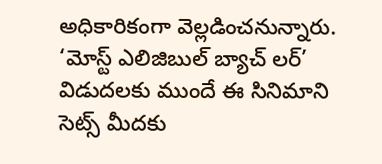అధికారికంగా వెల్లడించనున్నారు. ‘మోస్ట్ ఎలిజిబుల్ బ్యాచ్ లర్’ విడుదలకు ముందే ఈ సినిమాని సెట్స్ మీదకు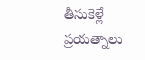తీసుకెళ్లే ప్రయత్నాలు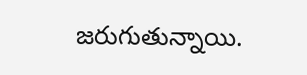జరుగుతున్నాయి.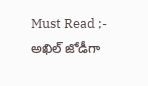Must Read ;- అఖిల్ జోడీగా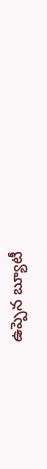ఉప్పెన బ్యూటీ